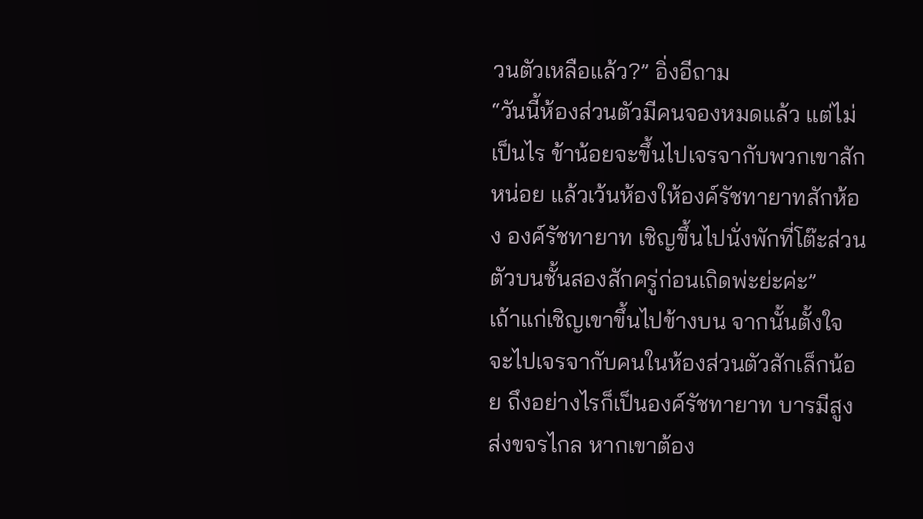วนตัวเหลือแล้ว?” อิ่งอีถาม
“วันนี้ห้องส่วนตัวมีคนจองหมดแล้ว แต่ไม่เป็นไร ข้าน้อยจะขึ้นไปเจรจากับพวกเขาสักหน่อย แล้วเว้นห้องให้องค์รัชทายาทสักห้อง องค์รัชทายาท เชิญขึ้นไปนั่งพักที่โต๊ะส่วนตัวบนชั้นสองสักครู่ก่อนเถิดพ่ะย่ะค่ะ”
เถ้าแก่เชิญเขาขึ้นไปข้างบน จากนั้นตั้งใจจะไปเจรจากับคนในห้องส่วนตัวสักเล็กน้อย ถึงอย่างไรก็เป็นองค์รัชทายาท บารมีสูงส่งขจรไกล หากเขาต้อง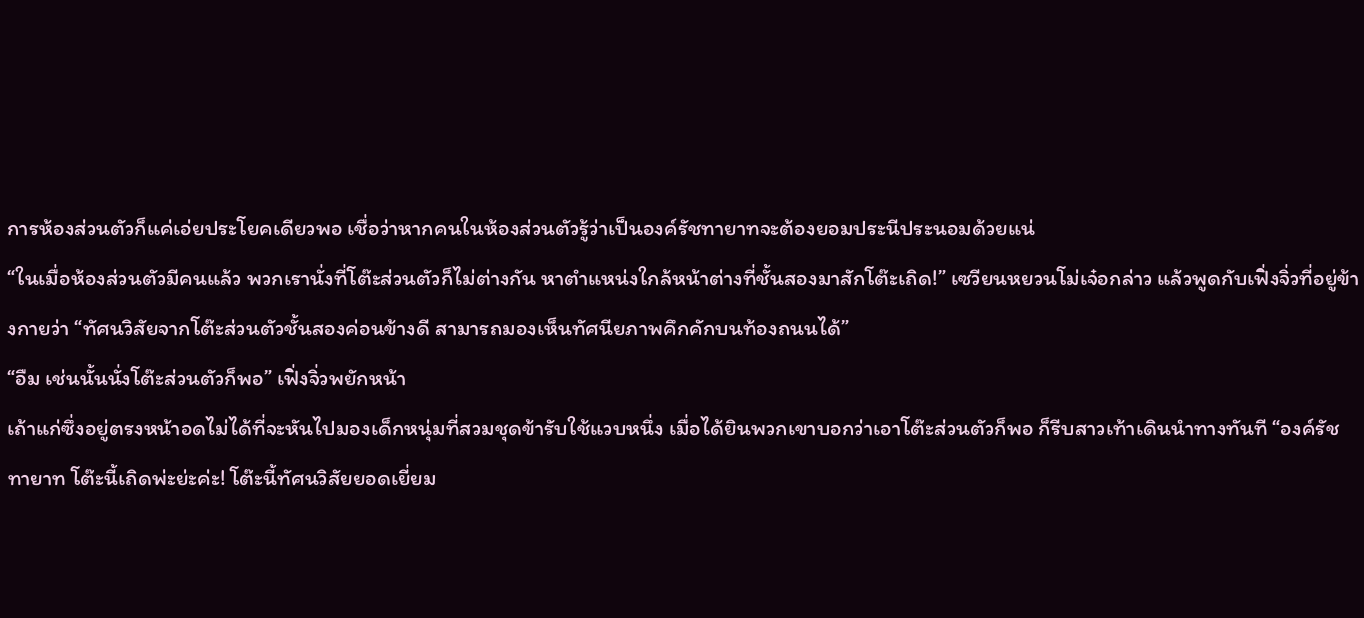การห้องส่วนตัวก็แค่เอ่ยประโยคเดียวพอ เชื่อว่าหากคนในห้องส่วนตัวรู้ว่าเป็นองค์รัชทายาทจะต้องยอมประนีประนอมด้วยแน่
“ในเมื่อห้องส่วนตัวมีคนแล้ว พวกเรานั่งที่โต๊ะส่วนตัวก็ไม่ต่างกัน หาตำแหน่งใกล้หน้าต่างที่ชั้นสองมาสักโต๊ะเถิด!” เซวียนหยวนโม่เจ๋อกล่าว แล้วพูดกับเฟิ่งจิ่วที่อยู่ข้างกายว่า “ทัศนวิสัยจากโต๊ะส่วนตัวชั้นสองค่อนข้างดี สามารถมองเห็นทัศนียภาพคึกคักบนท้องถนนได้”
“อืม เช่นนั้นนั่งโต๊ะส่วนตัวก็พอ” เฟิ่งจิ่วพยักหน้า
เถ้าแก่ซึ่งอยู่ตรงหน้าอดไม่ได้ที่จะหันไปมองเด็กหนุ่มที่สวมชุดข้ารับใช้แวบหนึ่ง เมื่อได้ยินพวกเขาบอกว่าเอาโต๊ะส่วนตัวก็พอ ก็รีบสาวเท้าเดินนำทางทันที “องค์รัชทายาท โต๊ะนี้เถิดพ่ะย่ะค่ะ! โต๊ะนี้ทัศนวิสัยยอดเยี่ยม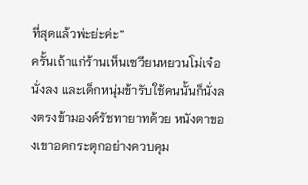ที่สุดแล้วพ่ะย่ะค่ะ”
ครั้นเถ้าแก่ร้านเห็นเซวียนหยวนโม่เจ๋อนั่งลง และเด็กหนุ่มข้ารับใช้คนนั้นก็นั่งลงตรงข้ามองค์รัชทายาทด้วย หนังตาของเขาอดกระตุกอย่างควบคุม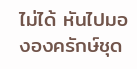ไม่ได้ หันไปมององครักษ์ชุด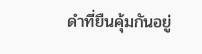ดำที่ยืนคุ้มกันอยู่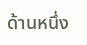ด้านหนึ่ง